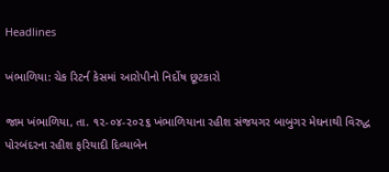Headlines

ખંભાળિયા: ચેક રિટર્ન કેસમાં આરોપીનો નિર્દોષ છૂટકારો

જામ ખંભાળિયા, તા. ૧૨-૦૪-૨૦૨૬ ખંભાળિયાના રહીશ સંજયગર બાબુગર મેઘનાથી વિરુદ્ધ પોરબંદરના રહીશ ફરિયાદી દિવ્યાબેન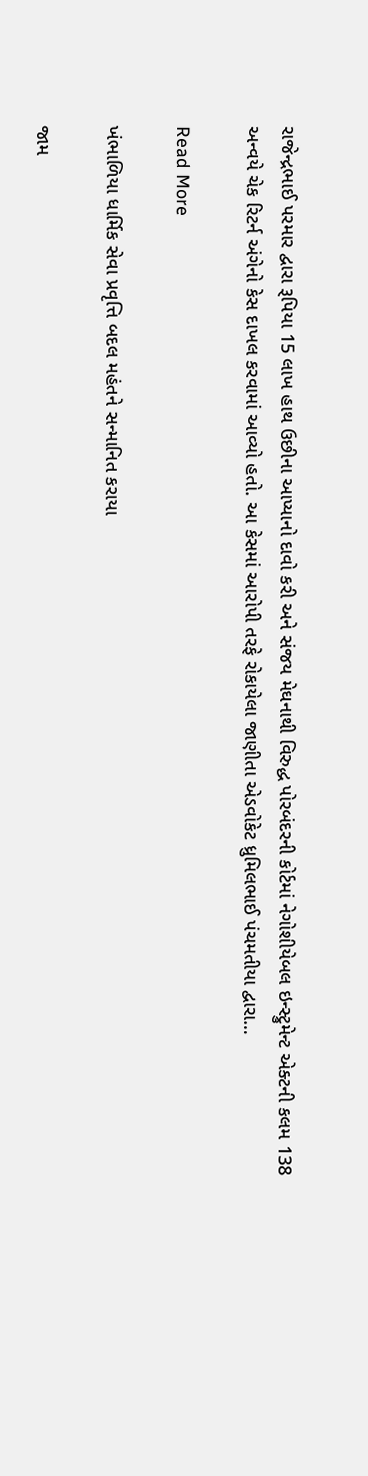રાજેન્દ્રભાઈ પરમાર દ્વારા રૂપિયા 15 લાખ હાથ ઉછીના આપ્યાનો દાવો કરી અને સંજય મેઘનાથી વિરુદ્ધ પોરબંદરની કોર્ટમાં નેગોશીયેબલ ઇન્સ્ટ્રુમેન્ટ એક્ટની કલમ 138 અન્વયે ચેક રિટર્ન અંગેનો કેસ દાખલ કરવામાં આવ્યો હતો. આ કેસમાં આરોપી તરફે રોકાયેલા જાણીતા એડવોકેટ ધ્રુમિલભાઈ પંચમતીયા દ્વારા…

Read More

ખંભાળિયા ધાર્મિક સેવા પ્રવૃત્તિ બદલ મહંતને સન્માનિત કરાયા

જામ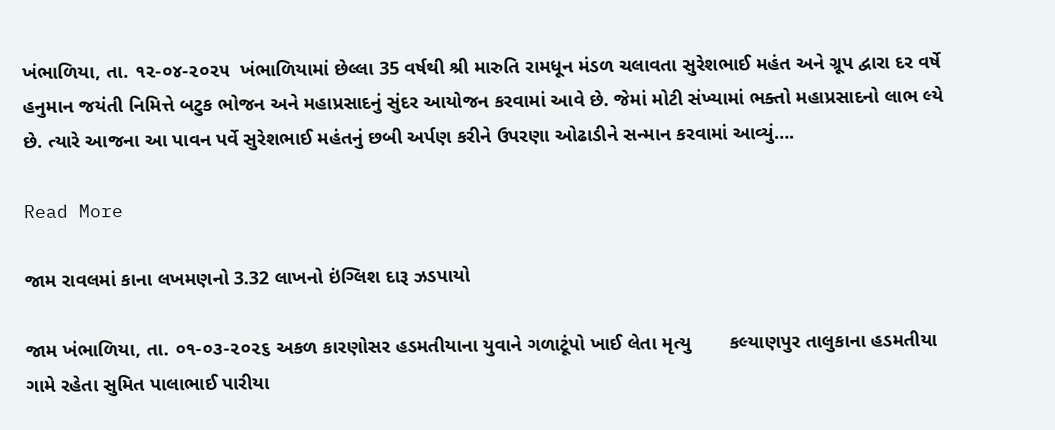ખંભાળિયા, તા. ૧૨-૦૪-૨૦૨૫  ખંભાળિયામાં છેલ્લા 35 વર્ષથી શ્રી મારુતિ રામધૂન મંડળ ચલાવતા સુરેશભાઈ મહંત અને ગ્રૂપ દ્વારા દર વર્ષે હનુમાન જયંતી નિમિત્તે બટુક ભોજન અને મહાપ્રસાદનું સુંદર આયોજન કરવામાં આવે છે. જેમાં મોટી સંખ્યામાં ભક્તો મહાપ્રસાદનો લાભ લ્યે છે. ત્યારે આજના આ પાવન પર્વે સુરેશભાઈ મહંતનું છબી અર્પણ કરીને ઉપરણા ઓઢાડીને સન્માન કરવામાં આવ્યું….

Read More

જામ રાવલમાં કાના લખમણનો 3.32 લાખનો ઇંગ્લિશ દારૂ ઝડપાયો

જામ ખંભાળિયા, તા. ૦૧-૦૩-૨૦૨૬ અકળ કારણોસર હડમતીયાના યુવાને ગળાટૂંપો ખાઈ લેતા મૃત્યુ       કલ્યાણપુર તાલુકાના હડમતીયા ગામે રહેતા સુમિત પાલાભાઈ પારીયા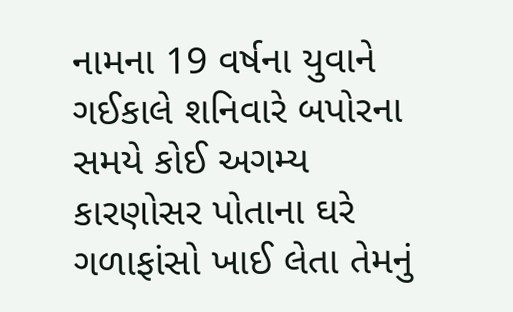નામના 19 વર્ષના યુવાને ગઈકાલે શનિવારે બપોરના સમયે કોઈ અગમ્ય કારણોસર પોતાના ઘરે ગળાફાંસો ખાઈ લેતા તેમનું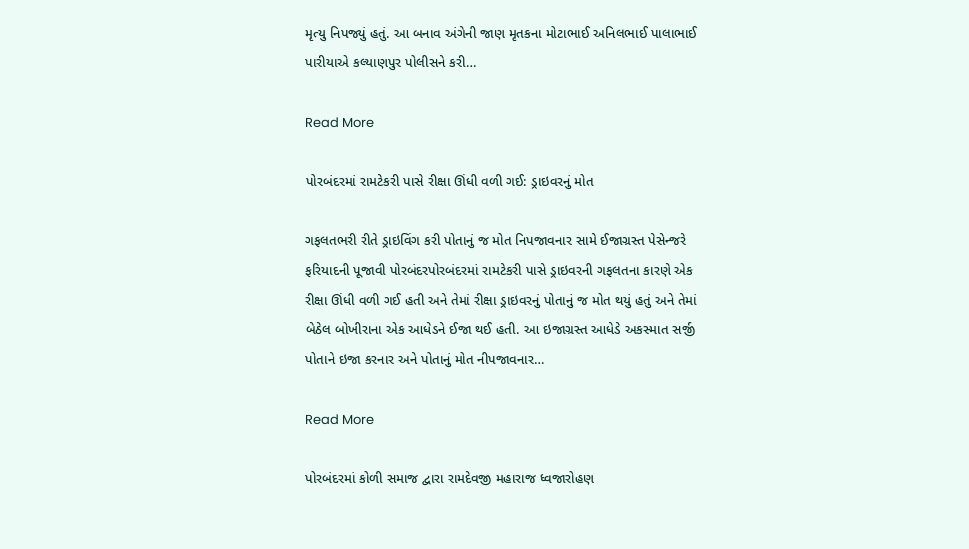મૃત્યુ નિપજ્યું હતું. આ બનાવ અંગેની જાણ મૃતકના મોટાભાઈ અનિલભાઈ પાલાભાઈ પારીયાએ કલ્યાણપુર પોલીસને કરી…

Read More

પોરબંદરમાં રામટેકરી પાસે રીક્ષા ઊંધી વળી ગઈ: ડ્રાઇવરનું મોત

ગફલતભરી રીતે ડ્રાઇવિંગ કરી પોતાનું જ મોત નિપજાવનાર સામે ઈજાગ્રસ્ત પેસેન્જરે ફરિયાદની પૂજાવી પોરબંદરપોરબંદરમાં રામટેકરી પાસે ડ્રાઇવરની ગફલતના કારણે એક રીક્ષા ઊંધી વળી ગઈ હતી અને તેમાં રીક્ષા ડ્રાઇવરનું પોતાનું જ મોત થયું હતું અને તેમાં બેઠેલ બોખીરાના એક આધેડને ઈજા થઈ હતી. આ ઇજાગ્રસ્ત આધેડે અકસ્માત સર્જી પોતાને ઇજા કરનાર અને પોતાનું મોત નીપજાવનાર…

Read More

પોરબંદરમાં કોળી સમાજ દ્વારા રામદેવજી મહારાજ ધ્વજારોહણ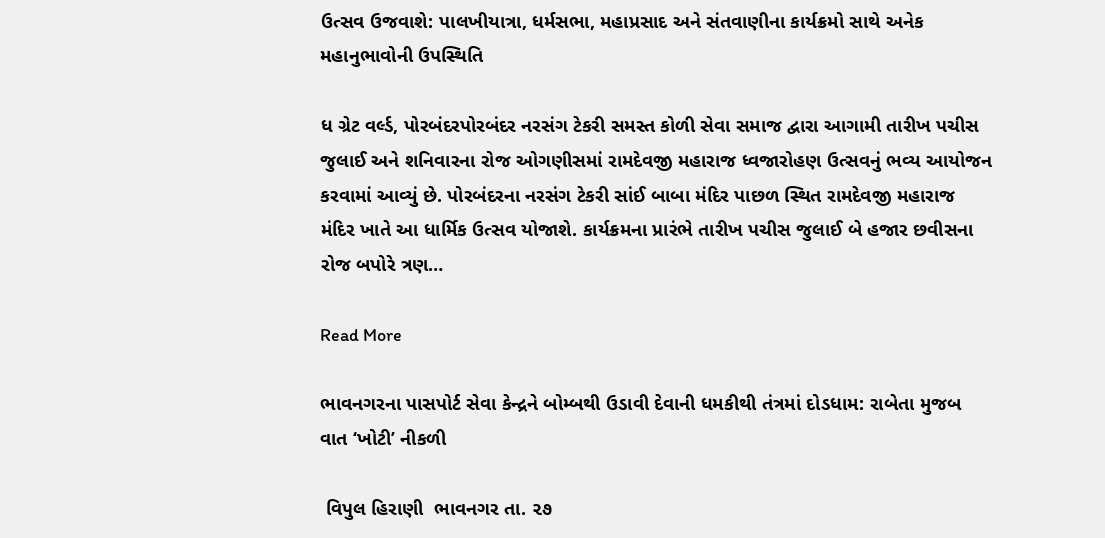ઉત્સવ ઉજવાશે: પાલખીયાત્રા, ધર્મસભા, મહાપ્રસાદ અને સંતવાણીના કાર્યક્રમો સાથે અનેક મહાનુભાવોની ઉપસ્થિતિ

ધ ગ્રેટ વર્લ્ડ, પોરબંદરપોરબંદર નરસંગ ટેકરી સમસ્ત કોળી સેવા સમાજ દ્વારા આગામી તારીખ પચીસ જુલાઈ અને શનિવારના રોજ ઓગણીસમાં રામદેવજી મહારાજ ધ્વજારોહણ ઉત્સવનું ભવ્ય આયોજન કરવામાં આવ્યું છે. પોરબંદરના નરસંગ ટેકરી સાંઈ બાબા મંદિર પાછળ સ્થિત રામદેવજી મહારાજ મંદિર ખાતે આ ધાર્મિક ઉત્સવ યોજાશે. કાર્યક્રમના પ્રારંભે તારીખ પચીસ જુલાઈ બે હજાર છવીસના રોજ બપોરે ત્રણ…

Read More

ભાવનગરના પાસપોર્ટ સેવા કેન્દ્રને બોમ્બથી ઉડાવી દેવાની ધમકીથી તંત્રમાં દોડધામ: રાબેતા મુજબ વાત ‘ખોટી’ નીકળી

 વિપુલ હિરાણી  ભાવનગર તા. ૨૭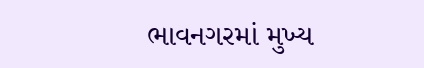ભાવનગરમાં મુખ્ય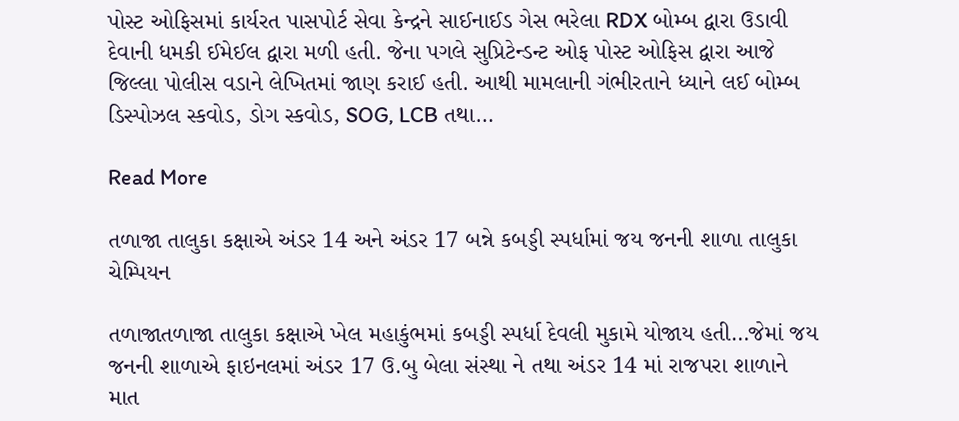પોસ્ટ ઓફિસમાં કાર્યરત પાસપોર્ટ સેવા કેન્દ્રને સાઈનાઈડ ગેસ ભરેલા RDX બોમ્બ દ્વારા ઉડાવી દેવાની ધમકી ઈમેઈલ દ્વારા મળી હતી. જેના પગલે સુપ્રિટેન્ડન્ટ ઓફ પોસ્ટ ઓફિસ દ્વારા આજે જિલ્લા પોલીસ વડાને લેખિતમાં જાણ કરાઈ હતી. આથી મામલાની ગંભીરતાને ધ્યાને લઈ બોમ્બ ડિસ્પોઝલ સ્કવોડ, ડોગ સ્કવોડ, SOG, LCB તથા…

Read More

તળાજા તાલુકા કક્ષાએ અંડર 14 અને અંડર 17 બન્ને કબડ્ડી સ્પર્ધામાં જય જનની શાળા તાલુકા ચેમ્પિયન

તળાજાતળાજા તાલુકા કક્ષાએ ખેલ મહાકુંભમાં કબડ્ડી સ્પર્ધા દેવલી મુકામે યોજાય હતી…જેમાં જય જનની શાળાએ ફાઇનલમાં અંડર 17 ઉ.બુ બેલા સંસ્થા ને તથા અંડર 14 માં રાજપરા શાળાને માત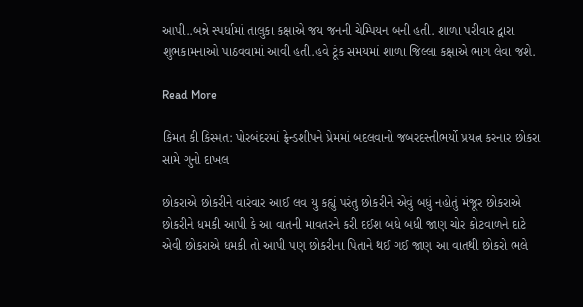આપી..બન્ને સ્પર્ધામાં તાલુકા કક્ષાએ જય જનની ચેમ્પિયન બની હતી. શાળા પરીવાર દ્વારા શુભકામનાઓ પાઠવવામાં આવી હતી.હવે ટૂંક સમયમાં શાળા જિલ્લા કક્ષાએ ભાગ લેવા જશે.

Read More

કિમત કી કિસ્મત: પોરબંદરમાં ફ્રેન્ડશીપને પ્રેમમાં બદલવાનો જબરદસ્તીભર્યો પ્રયત્ન કરનાર છોકરા સામે ગુનો દાખલ

છોકરાએ છોકરીને વારંવાર આઈ લવ યુ કહ્યું પરંતુ છોકરીને એવું બધું નહોતું મંજૂર છોકરાએ છોકરીને ધમકી આપી કે આ વાતની માવતરને કરી દઈશ બધે બધી જાણ ચોર કોટવાળને દાટે એવી છોકરાએ ધમકી તો આપી પણ છોકરીના પિતાને થઈ ગઈ જાણ આ વાતથી છોકરો ભલે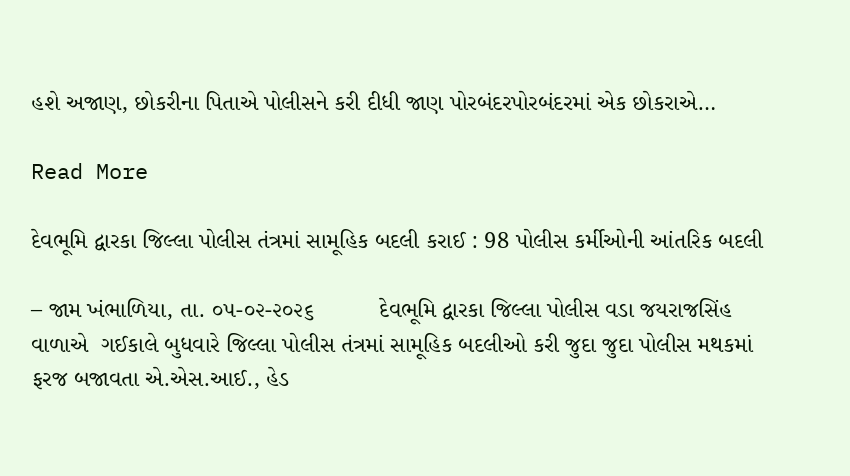હશે અજાણ, છોકરીના પિતાએ પોલીસને કરી દીધી જાણ પોરબંદરપોરબંદરમાં એક છોકરાએ…

Read More

દેવભૂમિ દ્વારકા જિલ્લા પોલીસ તંત્રમાં સામૂહિક બદલી કરાઈ : 98 પોલીસ કર્મીઓની આંતરિક બદલી

– જામ ખંભાળિયા, તા. ૦૫-૦૨-૨૦૨૬          દેવભૂમિ દ્વારકા જિલ્લા પોલીસ વડા જયરાજસિંહ વાળાએ  ગઈકાલે બુધવારે જિલ્લા પોલીસ તંત્રમાં સામૂહિક બદલીઓ કરી જુદા જુદા પોલીસ મથકમાં ફરજ બજાવતા એ.એસ.આઈ., હેડ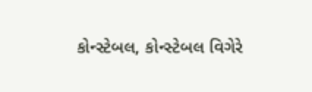કોન્સ્ટેબલ, કોન્સ્ટેબલ વિગેરે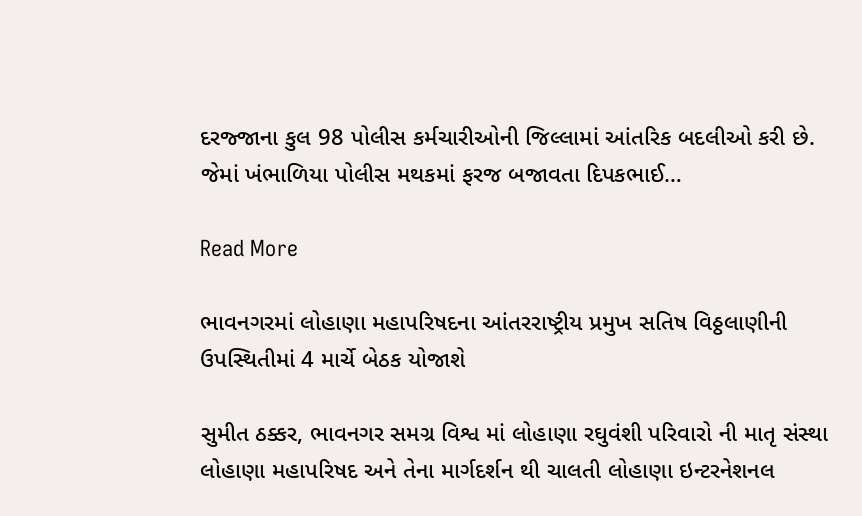દરજ્જાના કુલ 98 પોલીસ કર્મચારીઓની જિલ્લામાં આંતરિક બદલીઓ કરી છે.       જેમાં ખંભાળિયા પોલીસ મથકમાં ફરજ બજાવતા દિપકભાઈ…

Read More

ભાવનગરમાં લોહાણા મહાપરિષદના આંતરરાષ્ટ્રીય પ્રમુખ સતિષ વિઠ્ઠલાણીની ઉપસ્થિતીમાં 4 માર્ચે બેઠક યોજાશે

સુમીત ઠક્કર, ભાવનગર સમગ્ર વિશ્વ માં લોહાણા રઘુવંશી પરિવારો ની માતૃ સંસ્થા લોહાણા મહાપરિષદ અને તેના માર્ગદર્શન થી ચાલતી લોહાણા ઇન્ટરનેશનલ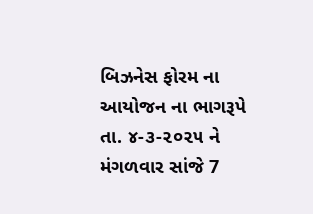બિઝનેસ ફોરમ ના આયોજન ના ભાગરૂપે તા. ૪-૩-૨૦૨૫ ને મંગળવાર સાંજે 7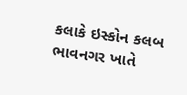કલાકે ઇસ્કોન કલબ ભાવનગર ખાતે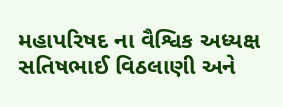મહાપરિષદ ના વૈશ્વિક અધ્યક્ષ સતિષભાઈ વિઠલાણી અને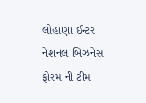લોહાણા ઈન્ટર નેશનલ બિઝનેસ ફોરમ ની ટીમ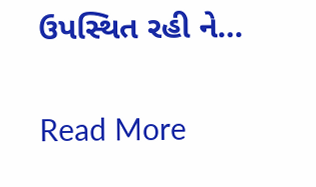ઉપસ્થિત રહી ને…

Read More